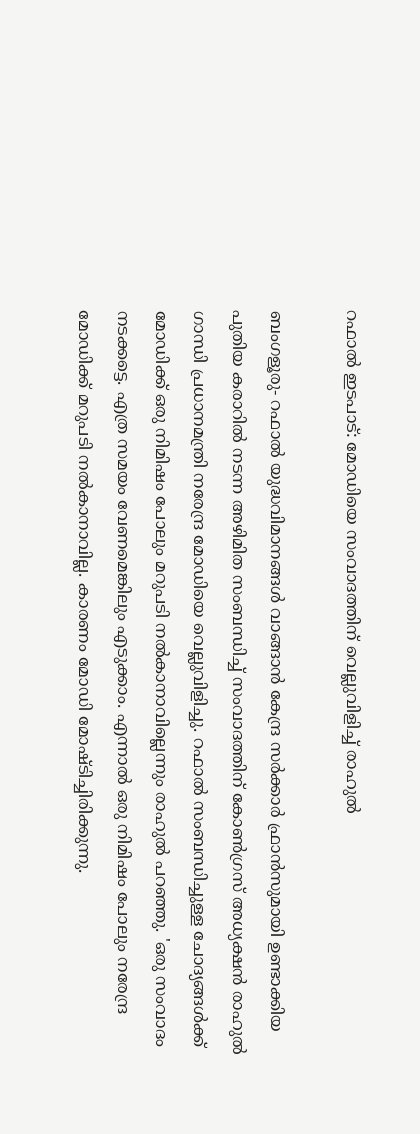റഫാല്‍ ഇടപാട്: മോഡിയെ സംവാദത്തിന് വെല്ലുവിളിച്ച് രാഹുല്‍

ബംഗളൂരു- റഫാല്‍ യുദ്ധവിമാനങ്ങള്‍ വാങ്ങാന്‍ കേന്ദ്ര സര്‍ക്കാര്‍ ഫ്രാന്‍സുമായി ഉണ്ടാക്കിയ പുതിയ കരാറില്‍ നടന്ന അഴിമിത സംബന്ധിച്ച് സംവാദത്തിന് കോണ്‍ഗ്രസ് അധ്യക്ഷന്‍ രാഹുല്‍ ഗാന്ധി പ്രധാനമന്ത്രി നരേന്ദ്ര മോഡിയെ വെല്ലുവിളിച്ചു. റഫാല്‍ സംബന്ധിച്ചുള്ള ചോദ്യങ്ങള്‍ക്ക് മോഡിക്ക് ഒരു നിമിഷം പോലും മറുപടി നല്‍കാനാവില്ലെന്നും രാഹുല്‍ പറഞ്ഞു. 'ഒരു സംവാദം നടക്കട്ടെ. എത്ര സമയം വേണമെങ്കിലും എടുക്കാം. എന്നാല്‍ ഒരു നിമിഷം പോലും നരേന്ദ്ര മോഡിക്ക് മറുപടി നല്‍കാനാവില്ല. കാരണം മോഡി മോഷ്ടിച്ചിരിക്കുന്നു.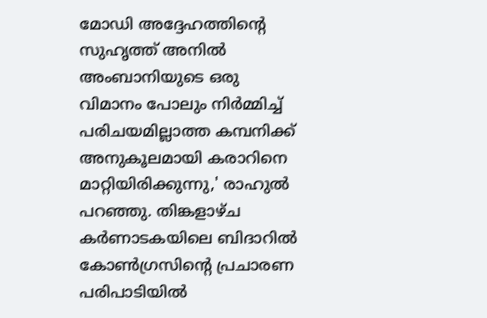മോഡി അദ്ദേഹത്തിന്റെ സുഹൃത്ത് അനില്‍ അംബാനിയുടെ ഒരു വിമാനം പോലും നിര്‍മ്മിച്ച് പരിചയമില്ലാത്ത കമ്പനിക്ക് അനുകൂലമായി കരാറിനെ മാറ്റിയിരിക്കുന്നു,' രാഹുല്‍ പറഞ്ഞു. തിങ്കളാഴ്ച കര്‍ണാടകയിലെ ബിദാറില്‍ കോണ്‍ഗ്രസിന്റെ പ്രചാരണ പരിപാടിയില്‍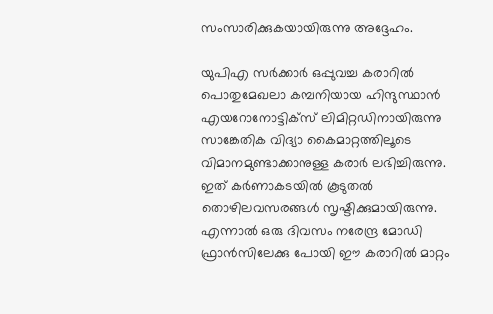സംസാരിക്കുകയായിരുന്നു അദ്ദേഹം.

യുപിഎ സര്‍ക്കാര്‍ ഒപ്പുവച്ച കരാറില്‍  പൊതുമേഖലാ കമ്പനിയായ ഹിന്ദുസ്ഥാന്‍ എയറോനോട്ടിക്‌സ് ലിമിറ്റഡിനായിരുന്നു സാങ്കേതിക വിദ്യാ കൈമാറ്റത്തിലൂടെ വിമാനമുണ്ടാക്കാനുള്ള കരാര്‍ ലഭിച്ചിരുന്നു. ഇത് കര്‍ണാകടയില്‍ കൂടുതല്‍ തൊഴിലവസരങ്ങള്‍ സൃഷ്ടിക്കുമായിരുന്നു. എന്നാല്‍ ഒരു ദിവസം നരേന്ദ്ര മോഡി ഫ്രാന്‍സിലേക്കു പോയി ഈ കരാറില്‍ മാറ്റം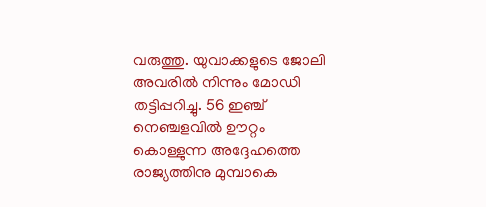വരുത്തു. യുവാക്കളുടെ ജോലി അവരില്‍ നിന്നും മോഡി തട്ടിപ്പറിച്ചു. 56 ഇഞ്ച് നെഞ്ചളവില്‍ ഊറ്റം കൊള്ളുന്ന അദ്ദേഹത്തെ രാജ്യത്തിനു മുമ്പാകെ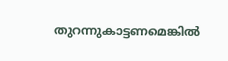തുറന്നുകാട്ടണമെങ്കില്‍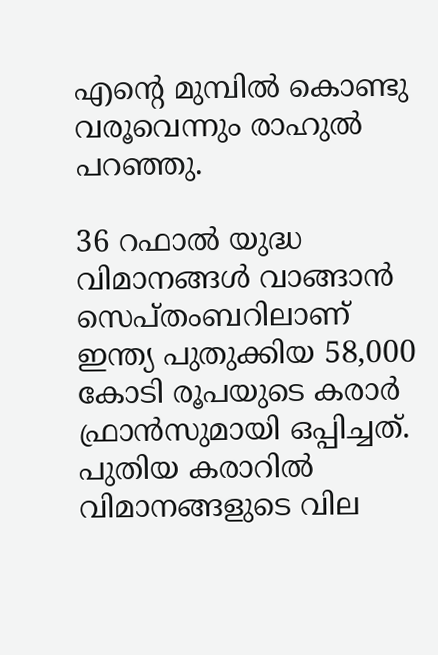എന്റെ മുമ്പില്‍ കൊണ്ടു വരൂവെന്നും രാഹുല്‍ പറഞ്ഞു.

36 റഫാല്‍ യുദ്ധ വിമാനങ്ങള്‍ വാങ്ങാന്‍ സെപ്തംബറിലാണ് ഇന്ത്യ പുതുക്കിയ 58,000 കോടി രൂപയുടെ കരാര്‍ ഫ്രാന്‍സുമായി ഒപ്പിച്ചത്. പുതിയ കരാറില്‍ വിമാനങ്ങളുടെ വില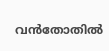വന്‍തോതില്‍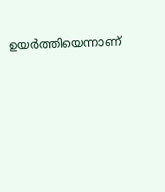ഉയര്‍ത്തിയെന്നാണ്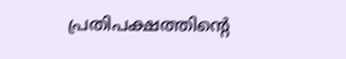പ്രതിപക്ഷത്തിന്റെ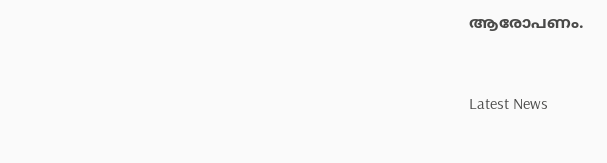ആരോപണം.


Latest News